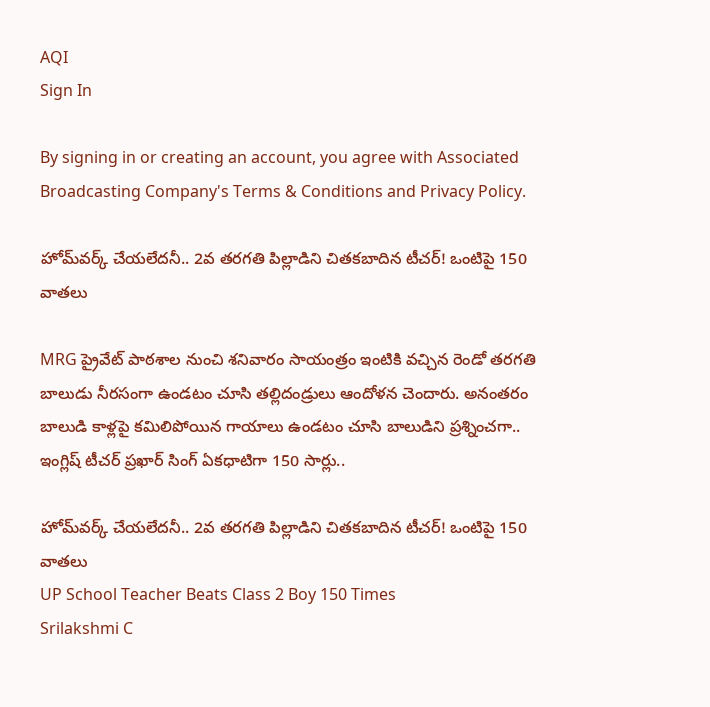AQI
Sign In

By signing in or creating an account, you agree with Associated Broadcasting Company's Terms & Conditions and Privacy Policy.

హోమ్‌వర్క్‌ చేయలేదనీ.. 2వ తరగతి పిల్లాడిని చితకబాదిన టీచర్‌! ఒంటిపై 150 వాతలు

MRG ప్రైవేట్‌ పాఠశాల నుంచి శనివారం సాయంత్రం ఇంటికి వచ్చిన రెండో తరగతి బాలుడు నీరసంగా ఉండటం చూసి తల్లిదండ్రులు ఆందోళన చెందారు. అనంతరం బాలుడి కాళ్లపై కమిలిపోయిన గాయాలు ఉండటం చూసి బాలుడిని ప్రశ్నించగా.. ఇంగ్లిష్‌ టీచర్‌ ప్రఖార్‌ సింగ్‌ ఏకధాటిగా 150 సార్లు..

హోమ్‌వర్క్‌ చేయలేదనీ.. 2వ తరగతి పిల్లాడిని చితకబాదిన టీచర్‌! ఒంటిపై 150 వాతలు
UP School Teacher Beats Class 2 Boy 150 Times
Srilakshmi C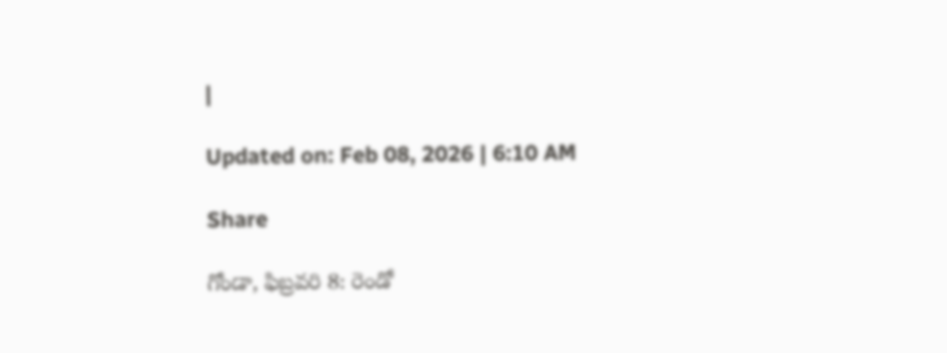|

Updated on: Feb 08, 2026 | 6:10 AM

Share

గోండా, ఫిబ్రవరి 8: రెండో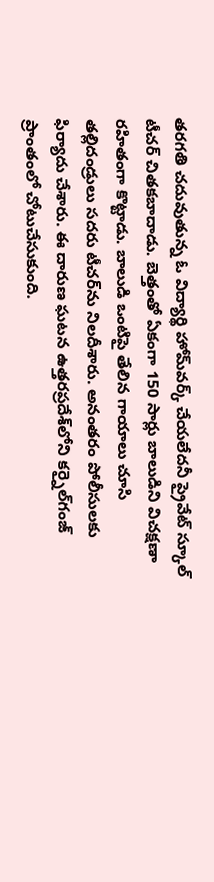తరగతి చదువుతున్న ఓ విద్యార్థి హోమ్‌వర్క్‌ చేయలేదనీ ప్రైవేట్‌ స్కూల్‌ టీచర్‌ చితకబాదాడు. బెత్తంతో ఏకంగా 150 సార్లు బాలుడిని విచక్షణా రహితంగా కొట్టాడు. బాలుడి ఒంటిపై తేలిన గాయాలు చూసి తల్లిదండ్రులు సదరు టీచర్‌ను నిలదీశారు. అనంతరం పోలీసులకు ఫిర్యాదు చేశారు. ఈ దారుణ ఘటన ఉత్తరప్రదేశ్‌లోని కర్నైల్‌గంజ్ ప్రాంతంలో చోటుచేసుకుంది.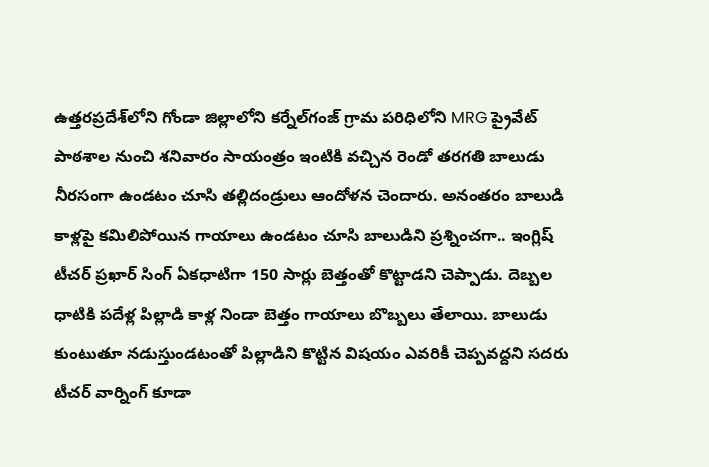ఉత్తరప్రదేశ్‌లోని గోండా జిల్లాలోని కర్నేల్‌గంజ్‌ గ్రామ పరిధిలోని MRG ప్రైవేట్‌ పాఠశాల నుంచి శనివారం సాయంత్రం ఇంటికి వచ్చిన రెండో తరగతి బాలుడు నీరసంగా ఉండటం చూసి తల్లిదండ్రులు ఆందోళన చెందారు. అనంతరం బాలుడి కాళ్లపై కమిలిపోయిన గాయాలు ఉండటం చూసి బాలుడిని ప్రశ్నించగా.. ఇంగ్లిష్‌ టీచర్‌ ప్రఖార్‌ సింగ్‌ ఏకధాటిగా 150 సార్లు బెత్తంతో కొట్టాడని చెప్పాడు. దెబ్బల ధాటికి పదేళ్ల పిల్లాడి కాళ్ల నిండా బెత్తం గాయాలు బొబ్బలు తేలాయి. బాలుడు కుంటుతూ నడుస్తుండటంతో పిల్లాడిని కొట్టిన విషయం ఎవరికీ చెప్పవద్దని సదరు టీచర్‌ వార్నింగ్‌ కూడా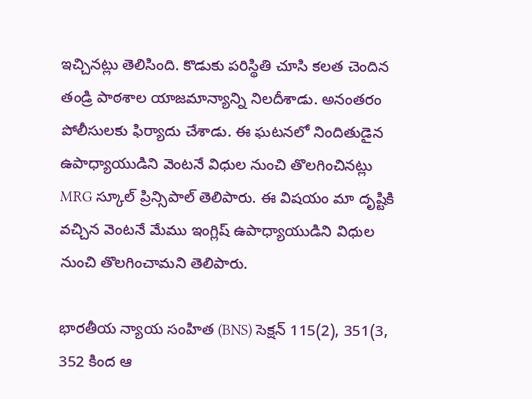ఇచ్చినట్లు తెలిసింది. కొడుకు పరిస్థితి చూసి కలత చెందిన తండ్రి పాఠశాల యాజమాన్యాన్ని నిలదీశాడు. అనంతరం పోలీసులకు ఫిర్యాదు చేశాడు. ఈ ఘటనలో నిందితుడైన ఉపాధ్యాయుడిని వెంటనే విధుల నుంచి తొలగించినట్లు MRG స్కూల్ ప్రిన్సిపాల్ తెలిపారు. ఈ విషయం మా దృష్టికి వచ్చిన వెంటనే మేము ఇంగ్లిష్‌ ఉపాధ్యాయుడిని విధుల నుంచి తొలగించామని తెలిపారు.

భారతీయ న్యాయ సంహిత (BNS) సెక్షన్ 115(2), 351(3, 352 కింద ఆ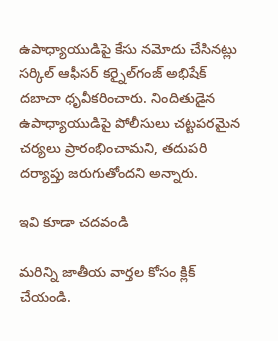ఉపాధ్యాయుడిపై కేసు నమోదు చేసినట్లు సర్కిల్ ఆఫీసర్ కర్నైల్‌గంజ్ అభిషేక్ దబాచా ధృవీకరించారు. నిందితుడైన ఉపాధ్యాయుడిపై పోలీసులు చట్టపరమైన చర్యలు ప్రారంభించామని, తదుపరి దర్యాప్తు జరుగుతోందని అన్నారు.

ఇవి కూడా చదవండి

మరిన్ని జాతీయ వార్తల కోసం క్లిక్‌ చేయండి.